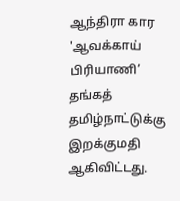ஆந்திரா கார 'ஆவக்காய் பிரியாணி’ தங்கத் தமிழ்நாட்டுக்கு இறக்குமதி ஆகிவிட்டது.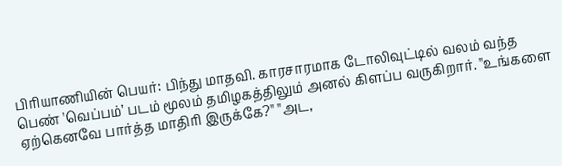பிரியாணியின் பெயர்: பிந்து மாதவி. காரசாரமாக டோலிவுட்டில் வலம் வந்த பெண் 'வெப்பம்’ படம் மூலம் தமிழகத்திலும் அனல் கிளப்ப வருகிறார். ''உங்களை ஏற்கெனவே பார்த்த மாதிரி இருக்கே?'' ''அட,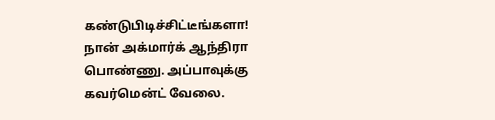கண்டுபிடிச்சிட்டீங்களா! நான் அக்மார்க் ஆந்திரா பொண்ணு. அப்பாவுக்கு கவர்மென்ட் வேலை.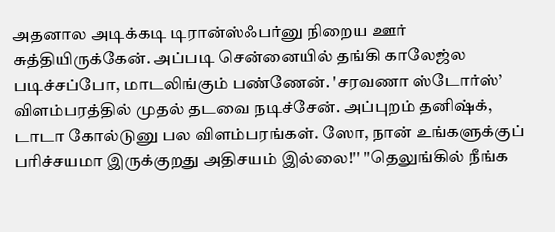அதனால அடிக்கடி டிரான்ஸ்ஃபர்னு நிறைய ஊர் சுத்தியிருக்கேன். அப்படி சென்னையில் தங்கி காலேஜ்ல படிச்சப்போ, மாடலிங்கும் பண்ணேன். 'சரவணா ஸ்டோர்ஸ்’ விளம்பரத்தில் முதல் தடவை நடிச்சேன். அப்புறம் தனிஷ்க், டாடா கோல்டுனு பல விளம்பரங்கள். ஸோ, நான் உங்களுக்குப் பரிச்சயமா இருக்குறது அதிசயம் இல்லை!'' ''தெலுங்கில் நீங்க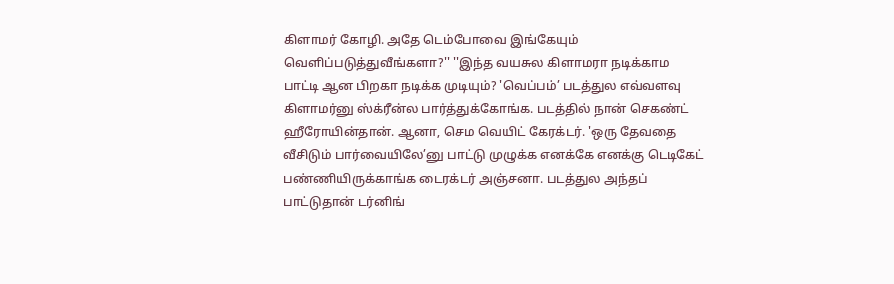கிளாமர் கோழி. அதே டெம்போவை இங்கேயும் வெளிப்படுத்துவீங்களா?'' ''இந்த வயசுல கிளாமரா நடிக்காம பாட்டி ஆன பிறகா நடிக்க முடியும்? 'வெப்பம்’ படத்துல எவ்வளவு கிளாமர்னு ஸ்க்ரீன்ல பார்த்துக்கோங்க. படத்தில் நான் செகண்ட் ஹீரோயின்தான். ஆனா, செம வெயிட் கேரக்டர். 'ஒரு தேவதை வீசிடும் பார்வையிலே’னு பாட்டு முழுக்க எனக்கே எனக்கு டெடிகேட் பண்ணியிருக்காங்க டைரக்டர் அஞ்சனா. படத்துல அந்தப் பாட்டுதான் டர்னிங்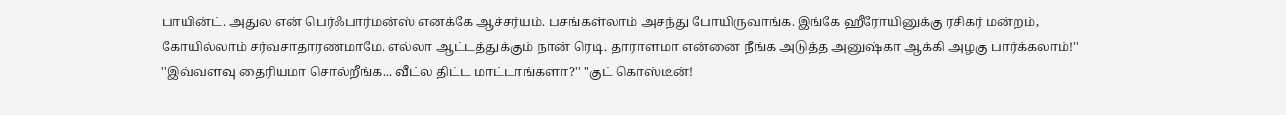பாயின்ட். அதுல என் பெர்ஃபார்மன்ஸ் எனக்கே ஆச்சர்யம். பசங்கள்லாம் அசந்து போயிருவாங்க. இங்கே ஹீரோயினுக்கு ரசிகர் மன்றம், கோயில்லாம் சர்வசாதாரணமாமே. எல்லா ஆட்டத்துக்கும் நான் ரெடி. தாராளமா என்னை நீங்க அடுத்த அனுஷ்கா ஆக்கி அழகு பார்க்கலாம்!'' ''இவ்வளவு தைரியமா சொல்றீங்க... வீட்ல திட்ட மாட்டாங்களா?'' ''குட் கொஸ்டீன்!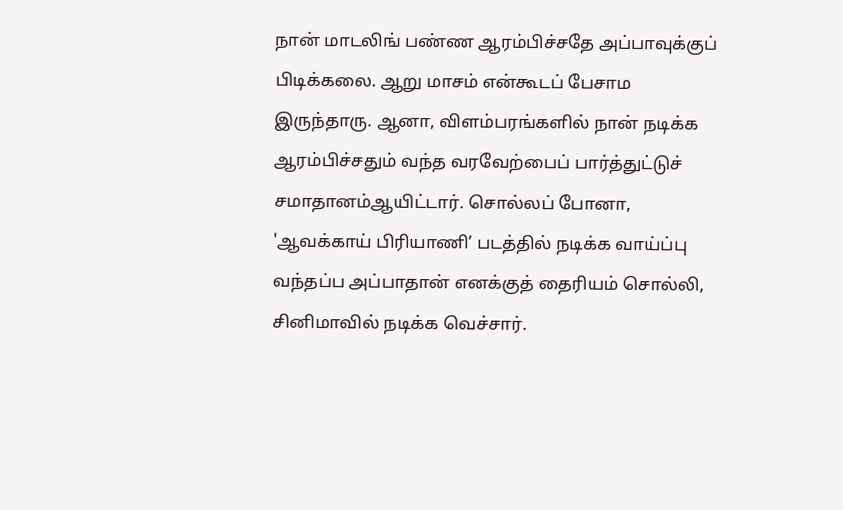நான் மாடலிங் பண்ண ஆரம்பிச்சதே அப்பாவுக்குப் பிடிக்கலை. ஆறு மாசம் என்கூடப் பேசாம இருந்தாரு. ஆனா, விளம்பரங்களில் நான் நடிக்க ஆரம்பிச்சதும் வந்த வரவேற்பைப் பார்த்துட்டுச் சமாதானம்ஆயிட்டார். சொல்லப் போனா, 'ஆவக்காய் பிரியாணி’ படத்தில் நடிக்க வாய்ப்பு வந்தப்ப அப்பாதான் எனக்குத் தைரியம் சொல்லி, சினிமாவில் நடிக்க வெச்சார்.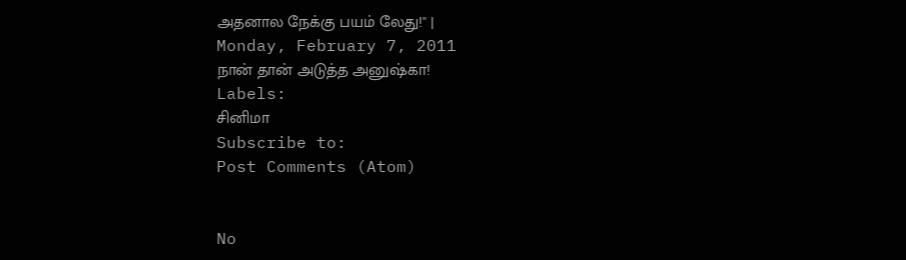அதனால நேக்கு பயம் லேது!'' |
Monday, February 7, 2011
நான் தான் அடுத்த அனுஷ்கா!
Labels:
சினிமா
Subscribe to:
Post Comments (Atom)


No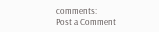comments:
Post a Comment